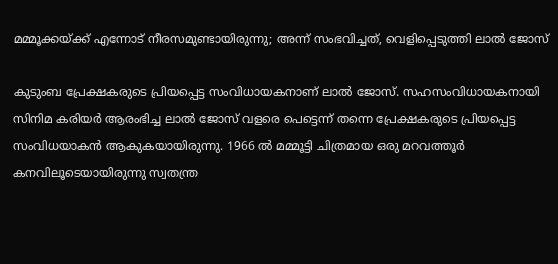മമ്മൂക്കയ്ക്ക് എന്നോട് നീരസമുണ്ടായിരുന്നു; അന്ന് സംഭവിച്ചത്, വെളിപ്പെടുത്തി ലാൽ ജോസ്

കുടുംബ പ്രേക്ഷകരുടെ പ്രിയപ്പെട്ട സംവിധായകനാണ് ലാൽ ജോസ്. സഹസംവിധായകനായി സിനിമ കരിയർ ആരംഭിച്ച ലാൽ ജോസ് വളരെ പെട്ടെന്ന് തന്നെ പ്രേക്ഷകരുടെ പ്രിയപ്പെട്ട സംവിധയാകൻ ആകുകയായിരുന്നു. 1966 ൽ മമ്മൂട്ടി ചിത്രമായ ഒരു മറവത്തൂർ കനവിലൂടെയായിരുന്നു സ്വതന്ത്ര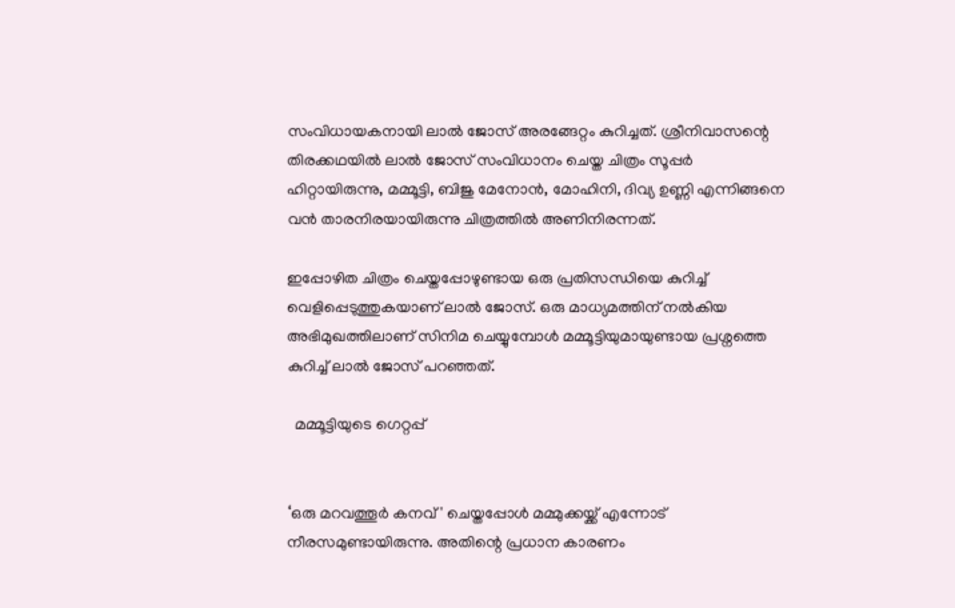സംവിധായകനായി ലാൽ ജോസ് അരങ്ങേറ്റം കുറിച്ചത്. ശ്രീനിവാസന്റെ തിരക്കഥയിൽ ലാൽ ജോസ് സംവിധാനം ചെയ്ത ചിത്രം സൂപ്പർ ഹിറ്റായിരുന്നു, മമ്മൂട്ടി, ബിജു മേനോൻ, മോഹിനി, ദിവ്യ ഉണ്ണി എന്നിങ്ങനെ വൻ താരനിരയായിരുന്നു ചിത്രത്തിൽ അണിനിരന്നത്.

ഇപ്പോഴിത ചിത്രം ചെയ്തപ്പോഴുണ്ടായ ഒരു പ്രതിസന്ധിയെ കുറിച്ച് വെളിപ്പെടുത്തുകയാണ് ലാൽ ജോസ്. ഒരു മാധ്യമത്തിന് നൽകിയ അഭിമുഖത്തിലാണ് സിനിമ ചെയ്യുമ്പോൾ മമ്മൂട്ടിയുമായുണ്ടായ പ്രശ്നത്തെ കുറിച്ച് ലാൽ ജോസ് പറഞ്ഞത്.

  മമ്മൂട്ടിയുടെ ഗെറ്റപ്പ്


‘ഒരു മറവത്തൂര്‍ കനവ്' ചെയ്തപ്പോള്‍ മമ്മുക്കയ്ക്ക് എന്നോട് നീരസമുണ്ടായിരുന്നു. അതിന്റെ പ്രധാന കാരണം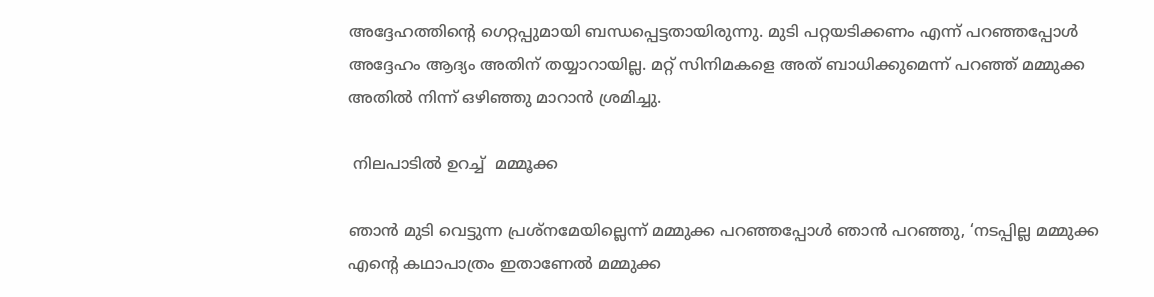അദ്ദേഹത്തിന്റെ ഗെറ്റപ്പുമായി ബന്ധപ്പെട്ടതായിരുന്നു. മുടി പറ്റയടിക്കണം എന്ന് പറഞ്ഞപ്പോള്‍ അദ്ദേഹം ആദ്യം അതിന് തയ്യാറായില്ല. മറ്റ് സിനിമകളെ അത് ബാധിക്കുമെന്ന് പറഞ്ഞ് മമ്മുക്ക അതില്‍ നിന്ന് ഒഴിഞ്ഞു മാറാന്‍ ശ്രമിച്ചു.

 നിലപാടിൽ ഉറച്ച്  മമ്മൂക്ക

ഞാന്‍ മുടി വെട്ടുന്ന പ്രശ്നമേയില്ലെന്ന് മമ്മുക്ക പറഞ്ഞപ്പോള്‍ ഞാന്‍ പറഞ്ഞു, ‘നടപ്പില്ല മമ്മുക്ക എന്റെ കഥാപാത്രം ഇതാണേല്‍ മമ്മുക്ക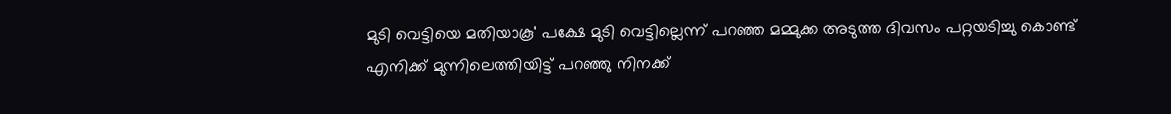മുടി വെട്ടിയെ മതിയാകൂ' പക്ഷേ മുടി വെട്ടില്ലെന്ന് പറഞ്ഞ മമ്മുക്ക അടുത്ത ദിവസം പറ്റയടിച്ചു കൊണ്ട് എനിക്ക് മുന്നിലെത്തിയിട്ട് പറഞ്ഞു നിനക്ക്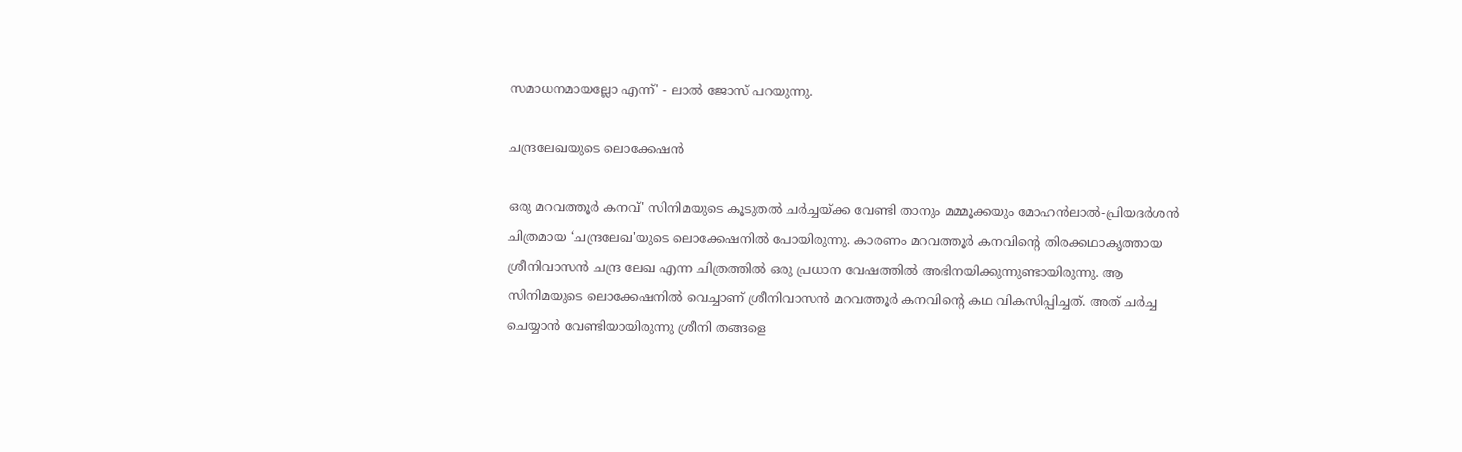സമാധനമായല്ലോ എന്ന്' - ലാൽ ജോസ് പറയുന്നു.

ചന്ദ്രലേഖയുടെ ലൊക്കേഷൻ

ഒരു മറവത്തൂര്‍ കനവ്' സിനിമയുടെ കൂടുതൽ ചർച്ചയ്ക്ക വേണ്ടി താനും മമ്മൂക്കയും മോഹന്‍ലാല്‍-പ്രിയദര്‍ശന്‍ ചിത്രമായ ‘ചന്ദ്രലേഖ'യുടെ ലൊക്കേഷനിൽ പോയിരുന്നു. കാരണം മറവത്തൂര്‍ കനവിന്റെ തിരക്കഥാകൃത്തായ ശ്രീനിവാസന്‍ ചന്ദ്ര ലേഖ എന്ന ചിത്രത്തില്‍ ഒരു പ്രധാന വേഷത്തില്‍ അഭിനയിക്കുന്നുണ്ടായിരുന്നു. ആ സിനിമയുടെ ലൊക്കേഷനില്‍ വെച്ചാണ് ശ്രീനിവാസന്‍ മറവത്തൂര്‍ കനവിന്റെ കഥ വികസിപ്പിച്ചത്. അത് ചർച്ച ചെയ്യാൻ വേണ്ടിയായിരുന്നു ശ്രീനി തങ്ങളെ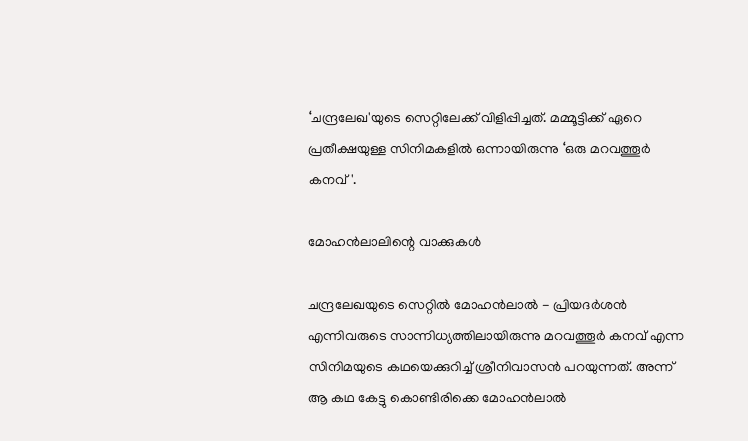‘ചന്ദ്രലേഖ'യുടെ സെറ്റിലേക്ക് വിളിപ്പിച്ചത്. മമ്മൂട്ടിക്ക് ഏറെ പ്രതീക്ഷയുള്ള സിനിമകളില്‍ ഒന്നായിരുന്നു ‘ഒരു മറവത്തൂര്‍ കനവ്'.

മോഹൻലാലിന്റെ വാക്കുകൾ

ചന്ദ്രലേഖയുടെ സെറ്റിൽ മോഹന്‍ലാല്‍ - പ്രിയദര്‍ശന്‍ എന്നിവരുടെ സാന്നിധ്യത്തിലായിരുന്നു മറവത്തൂര്‍ കനവ് എന്ന സിനിമയുടെ കഥയെക്കുറിച്ച് ശ്രീനിവാസൻ പറയുന്നത്. അന്ന് ആ കഥ കേട്ടു കൊണ്ടിരിക്കെ മോഹന്‍ലാല്‍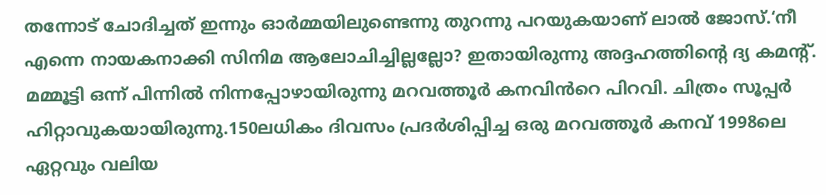തന്നോട് ചോദിച്ചത് ഇന്നും ഓര്‍മ്മയിലുണ്ടെന്നു തുറന്നു പറയുകയാണ് ലാല്‍ ജോസ്.‘നീ എന്നെ നായകനാക്കി സിനിമ ആലോചിച്ചില്ലല്ലോ? ഇതായിരുന്നു അദ്ദഹത്തിന്റെ ദ്യ കമന്റ്. മമ്മൂട്ടി ഒന്ന് പിന്നില്‍ നിന്നപ്പോഴായിരുന്നു മറവത്തൂര്‍ കനവിൻ‌റെ പിറവി. ചിത്രം സൂപ്പർ ഹിറ്റാവുകയായിരുന്നു.150ലധികം ദിവസം പ്രദര്‍ശിപ്പിച്ച ഒരു മറവത്തൂര്‍ കനവ് 1998ലെ ഏറ്റവും വലിയ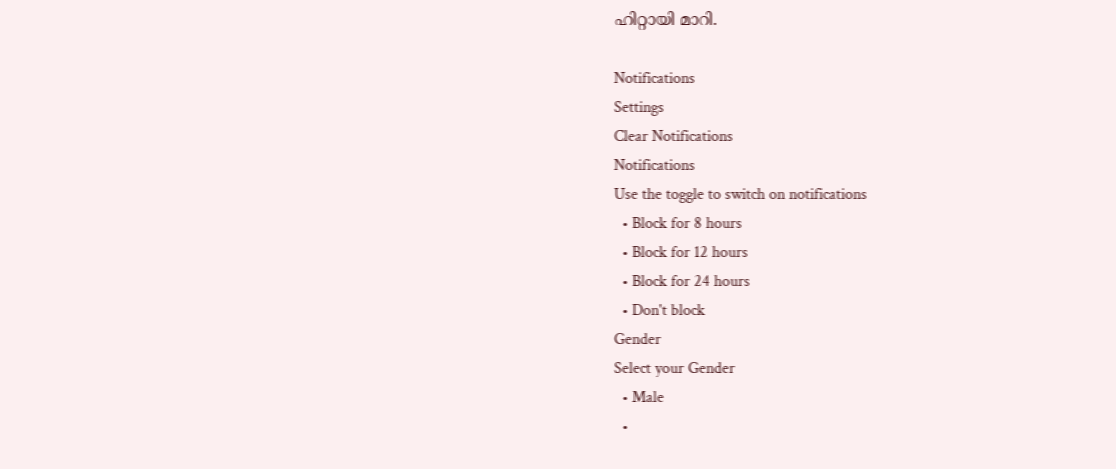ഹിറ്റായി മാറി.

Notifications
Settings
Clear Notifications
Notifications
Use the toggle to switch on notifications
  • Block for 8 hours
  • Block for 12 hours
  • Block for 24 hours
  • Don't block
Gender
Select your Gender
  • Male
  •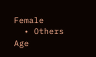Female
  • Others
Age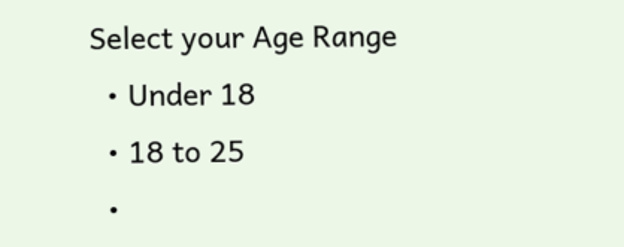Select your Age Range
  • Under 18
  • 18 to 25
  •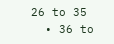26 to 35
  • 36 to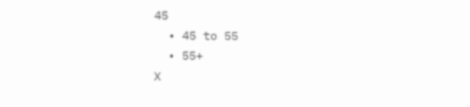45
  • 45 to 55
  • 55+
X